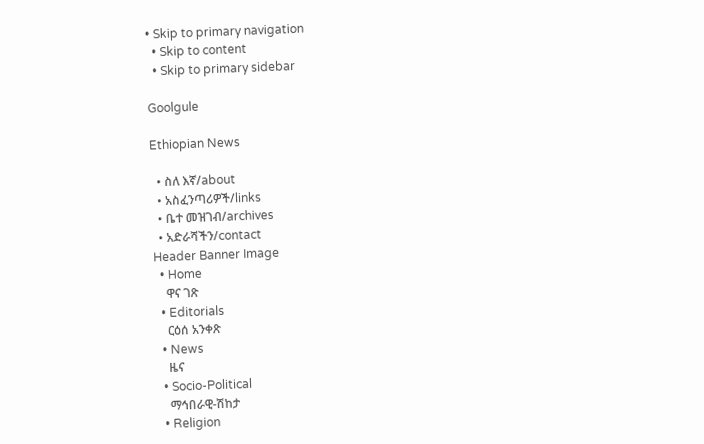• Skip to primary navigation
  • Skip to content
  • Skip to primary sidebar

Goolgule

Ethiopian News

  • ስለ እኛ/about
  • አስፈንጣሪዎች/links
  • ቤተ መዝገብ/archives
  • አድራሻችን/contact
Header Banner Image
  • Home
    ዋና ገጽ
  • Editorials
    ርዕሰ አንቀጽ
  • News
    ዜና
  • Socio-Political
    ማኅበራዊ-ሽከታ
  • Religion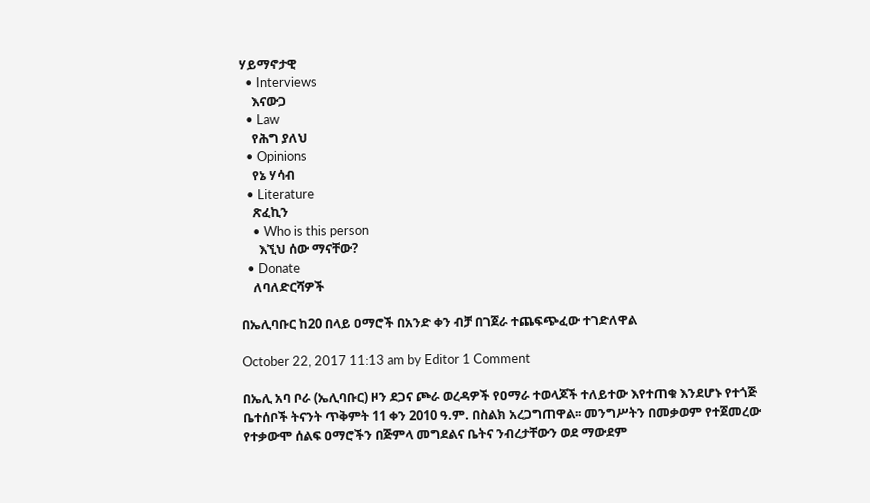ሃይማኖታዊ
  • Interviews
    እናውጋ
  • Law
    የሕግ ያለህ
  • Opinions
    የኔ ሃሳብ
  • Literature
    ጽፈኪን
    • Who is this person
      እኚህ ሰው ማናቸው?
  • Donate
    ለባለድርሻዎች

በኤሊባቡር ከ20 በላይ ዐማሮች በአንድ ቀን ብቻ በገጀራ ተጨፍጭፈው ተገድለዋል

October 22, 2017 11:13 am by Editor 1 Comment

በኤሊ አባ ቦራ (ኤሊባቡር) ዞን ደጋና ጮራ ወረዳዎች የዐማራ ተወላጆች ተለይተው እየተጠቁ እንደሆኑ የተጎጅ ቤተሰቦች ትናንት ጥቅምት 11 ቀን 2010 ዓ.ም. በስልክ አረጋግጠዋል፡፡ መንግሥትን በመቃወም የተጀመረው የተቃውሞ ሰልፍ ዐማሮችን በጅምላ መግደልና ቤትና ንብረታቸውን ወደ ማውደም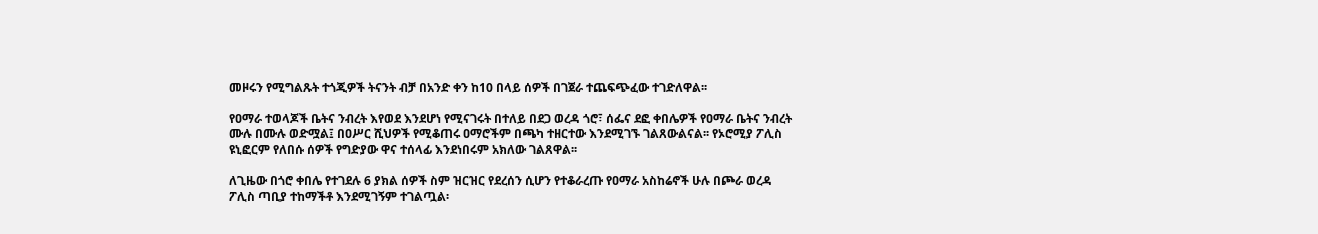መዞሩን የሚግልጹት ተጎጂዎች ትናንት ብቻ በአንድ ቀን ከ10 በላይ ሰዎች በገጀራ ተጨፍጭፈው ተገድለዋል፡፡

የዐማራ ተወላጆች ቤትና ንብረት እየወደ እንደሆነ የሚናገሩት በተለይ በደጋ ወረዳ ጎሮ፣ ሰፌና ደፎ ቀበሌዎች የዐማራ ቤትና ንብረት ሙሉ በሙሉ ወድሟል፤ በዐሥር ሺህዎች የሚቆጠሩ ዐማሮችም በጫካ ተዘርተው እንደሚገኙ ገልጸውልናል፡፡ የኦሮሚያ ፖሊስ ዩኒፎርም የለበሱ ሰዎች የግድያው ዋና ተሰላፊ እንደነበሩም አክለው ገልጸዋል፡፡

ለጊዜው በጎሮ ቀበሌ የተገደሉ 6 ያክል ሰዎች ስም ዝርዝር የደረሰን ሲሆን የተቆራረጡ የዐማራ አስከሬኖች ሁሉ በጮራ ወረዳ ፖሊስ ጣቢያ ተከማችቶ እንደሚገኝም ተገልጧል፡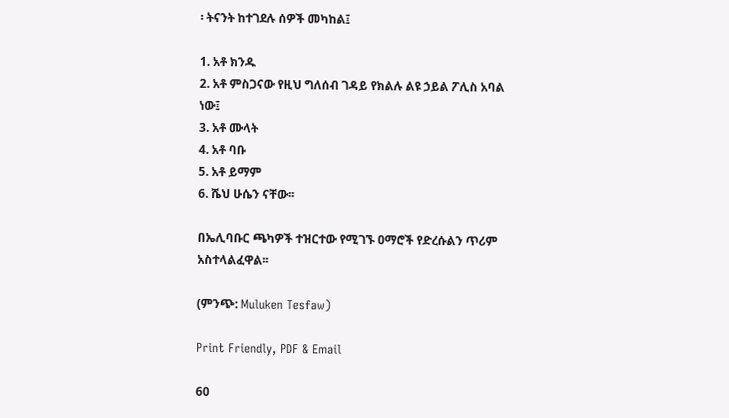፡ ትናንት ከተገደሉ ሰዎች መካከል፤

1. አቶ ክንዱ
2. አቶ ምስጋናው የዚህ ግለሰብ ገዳይ የክልሉ ልዩ ኃይል ፖሊስ አባል ነው፤
3. አቶ ሙላት
4. አቶ ባቡ
5. አቶ ይማም
6. ሼህ ሁሴን ናቸው፡፡

በኤሊባቡር ጫካዎች ተዝርተው የሚገኙ ዐማሮች የድረሱልን ጥሪም አስተላልፈዋል፡፡

(ምንጭ: Muluken Tesfaw)

Print Friendly, PDF & Email

60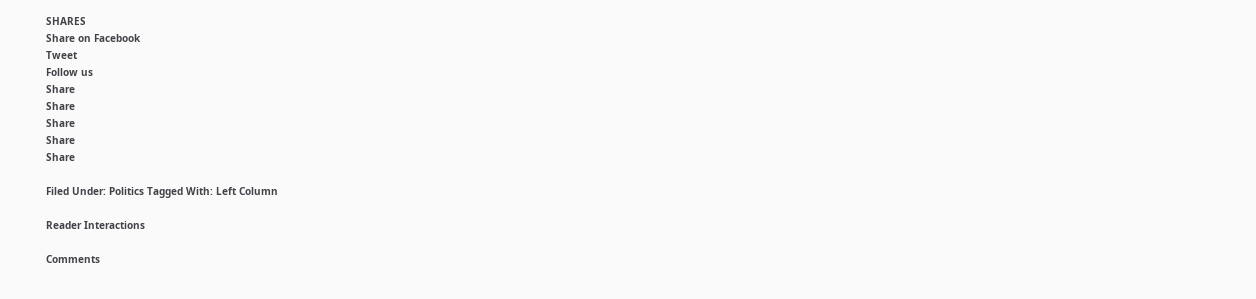SHARES
Share on Facebook
Tweet
Follow us
Share
Share
Share
Share
Share

Filed Under: Politics Tagged With: Left Column

Reader Interactions

Comments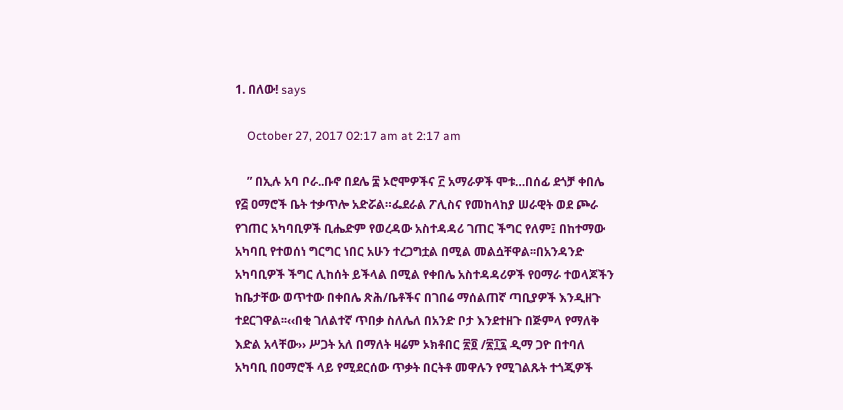1. በለው! says

    October 27, 2017 02:17 am at 2:17 am

    ” በኢሉ አባ ቦራ..ቡኖ በደሌ ፰ ኦሮሞዎችና ፫ አማራዎች ሞቱ…በሰፊ ደጎቻ ቀበሌ የ፭ ዐማሮች ቤት ተቃጥሎ አድሯል።ፌደራል ፖሊስና የመከላከያ ሠራዊት ወደ ጮራ የገጠር አካባቢዎች ቢሔድም የወረዳው አስተዳዳሪ ገጠር ችግር የለም፤ በከተማው አካባቢ የተወሰነ ግርግር ነበር አሁን ተረጋግቷል በሚል መልሷቸዋል፡፡በአንዳንድ አካባቢዎች ችግር ሊከሰት ይችላል በሚል የቀበሌ አስተዳዳሪዎች የዐማራ ተወላጆችን ከቤታቸው ወጥተው በቀበሌ ጽሕ/ቤቶችና በገበሬ ማሰልጠኛ ጣቢያዎች እንዲዘጉ ተደርገዋል፡፡‹‹በቂ ገለልተኛ ጥበቃ ስለሌለ በአንድ ቦታ እንደተዘጉ በጅምላ የማለቅ እድል አላቸው›› ሥጋት አለ በማለት ዛሬም ኦክቶበር ፳፬ /፳፲፯ ዲማ ጋዮ በተባለ አካባቢ በዐማሮች ላይ የሚደርሰው ጥቃት በርትቶ መዋሉን የሚገልጹት ተጎጂዎች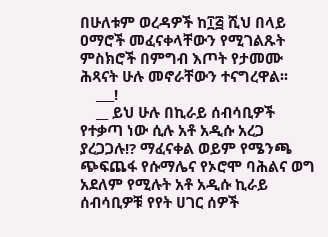በሁለቱም ወረዳዎች ከ፲፭ ሺህ በላይ ዐማሮች መፈናቀላቸውን የሚገልጹት ምስክሮች በምግብ እጦት የታመሙ ሕጻናት ሁሉ መኖራቸውን ተናግረዋል፡፡
    ___!
    __ ይህ ሁሉ በኪራይ ሰብሳቢዎች የተቃጣ ነው ሲሉ አቶ አዲሱ አረጋ ያረጋጋሉ!? ማፈናቀል ወይም የሜንጫ ጭፍጨፋ የሱማሌና የኦሮሞ ባሕልና ወግ አደለም የሚሉት አቶ አዲሱ ኪራይ ሰብሳቢዎቹ የየት ሀገር ሰዎች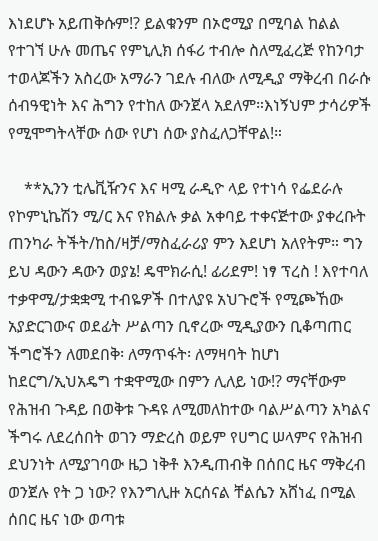እነደሆኑ አይጠቅሱም!? ይልቁንም በኦሮሚያ በሚባል ከልል የተገኘ ሁሉ መጤና የምኒሊክ ሰፋሪ ተብሎ ስለሚፈረጅ የከንባታ ተወላጆችን አስረው አማራን ገደሉ ብለው ለሚዲያ ማቅረብ በራሱ ሰብዓዊነት እና ሕግን የተከለ ውንጀላ አደለም።እነኝህም ታሳሪዎች የሚሞግትላቸው ሰው የሆነ ሰው ያስፈለጋቸዋል!።

    **ኢንን ቲሌቪዥንና እና ዛሚ ራዲዮ ላይ የተነሳ የፌደራሉ የኮምኒኬሽን ሚ/ር እና የክልሉ ቃል አቀባይ ተቀናጅተው ያቀረቡት ጠንካራ ትችት/ከስ/ዛቻ/ማስፈራሪያ ምን እደሆነ አለየትም። ግን ይህ ዳውን ዳውን ወያኔ! ዴሞክራሲ! ፊሪደም! ነፃ ፕረስ ! እየተባለ ተቃዋሚ/ታቋቋሚ ተብዬዎች በተለያዩ አህጉሮች የሚጮኸው አያድርገውና ወደፊት ሥልጣን ቢኖረው ሚዲያውን ቢቆጣጠር ችግሮችን ለመደበቅ፡ ለማጥፋት፡ ለማዛባት ከሆነ ከደርግ/ኢህአዴግ ተቋዋሚው በምን ሊለይ ነው!? ማናቸውም የሕዝብ ጉዳይ በወቅቱ ጉዳዩ ለሚመለከተው ባልሥልጣን አካልና ችግሩ ለደረሰበት ወገን ማድረስ ወይም የሀግር ሠላምና የሕዝብ ደህንነት ለሚያገባው ዜጋ ነቅቶ እንዲጠብቅ በሰበር ዜና ማቅረብ ወንጀሉ የት ጋ ነው? የእንግሊዙ አርሰናል ቸልሴን አሸነፈ በሚል ሰበር ዜና ነው ወጣቱ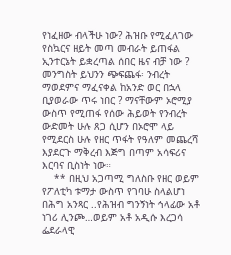የነፈዘው ብላችሁ ነው? ሕዝቡ የሚፈለገው የስኳርና ዘይት መጣ መብራት ይጠፋል ኢንተርኔት ይቋረጣል ሰበር ዜና ብቻ ነው ? መንግስት ይህንን ጭፍጨፋ፡ ንብረት ማወደምና ማፈናቀል ከአንድ ወር በኋላ ቢያወራው ጥሩ ነበር ? ማናቸውም ኦሮሚያ ውስጥ የሚጠፋ የሰው ሕይወት የንብረት ውድመት ሁሉ ጸጋ ሲሆን በኦሮሞ ላይ የሚደርስ ሁሉ የዘር ጥፋት የዓለም መጨረሻ እያደርጉ ማቅረብ እጅግ በጣም አሳፍሪና እርባና ቢስነት ነው።
    ** በዚህ አጋጣሚ ግለስቡ የዘር ወይም የፖለቲካ ቱማታ ውስጥ የገባሁ ስላልሆነ በሕግ አንጻር ..የሕዝብ ግንኝነት ኅላፊው አቶ ነገሪ ሊንጮ…ወይም አቶ አዲሱ እረጋሳ ፌደራላዊ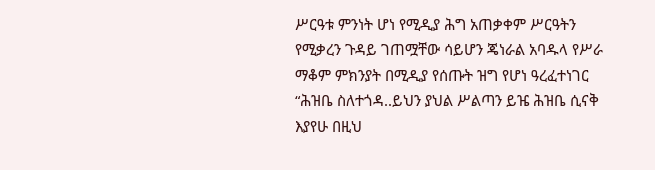ሥርዓቱ ምንነት ሆነ የሚዲያ ሕግ አጠቃቀም ሥርዓትን የሚቃረን ጉዳይ ገጠሟቸው ሳይሆን ጄነራል አባዱላ የሥራ ማቆም ምክንያት በሚዲያ የሰጡት ዝግ የሆነ ዓረፈተነገር “ሕዝቤ ስለተጎዳ..ይህን ያህል ሥልጣን ይዤ ሕዝቤ ሲናቅ እያየሁ በዚህ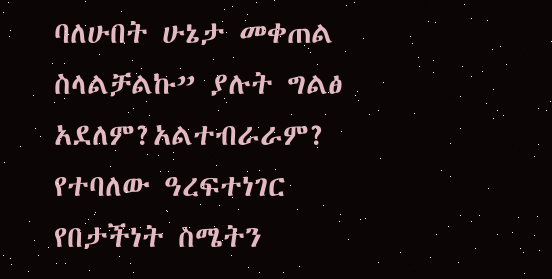ባለሁበት ሁኔታ መቀጠል ስላልቻልኩ” ያሉት ግልፅ አደለም?አልተብራራም? የተባለው ዓረፍተነገር የበታችነት ስሜትን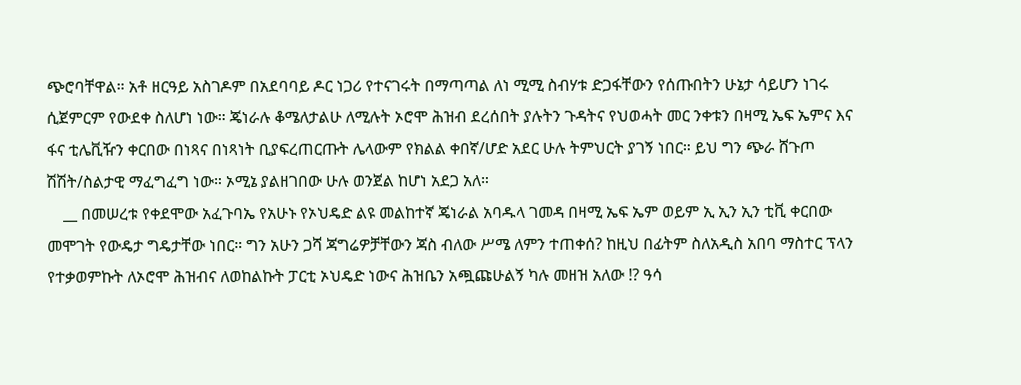ጭሮባቸዋል። አቶ ዘርዓይ አስገዶም በአደባባይ ዶር ነጋሪ የተናገሩት በማጣጣል ለነ ሚሚ ስብሃቱ ድጋፋቸውን የሰጡበትን ሁኔታ ሳይሆን ነገሩ ሲጀምርም የውደቀ ስለሆነ ነው። ጄነራሉ ቆሜለታልሁ ለሚሉት ኦሮሞ ሕዝብ ደረሰበት ያሉትን ጉዳትና የህወሓት መር ንቀቱን በዛሚ ኤፍ ኤምና እና ፋና ቲሌቪዥን ቀርበው በነጻና በነጻነት ቢያፍረጠርጡት ሌላውም የክልል ቀበኛ/ሆድ አደር ሁሉ ትምህርት ያገኝ ነበር። ይህ ግን ጭራ ሸጉጦ ሽሽት/ስልታዊ ማፈግፈግ ነው። ኦሚኔ ያልዘገበው ሁሉ ወንጀል ከሆነ አደጋ አለ።
    __ በመሠረቱ የቀደሞው አፈጉባኤ የአሁኑ የኦህዴድ ልዩ መልከተኛ ጄነራል አባዱላ ገመዳ በዛሚ ኤፍ ኤም ወይም ኢ ኢን ኢን ቲቪ ቀርበው መሞገት የውዴታ ግዴታቸው ነበር። ግን አሁን ጋሻ ጃግሬዎቻቸውን ጃስ ብለው ሥሜ ለምን ተጠቀሰ? ከዚህ በፊትም ስለአዲስ አበባ ማስተር ፕላን የተቃወምኩት ለኦሮሞ ሕዝብና ለወከልኩት ፓርቲ ኦህዴድ ነውና ሕዝቤን አጯጩሁልኝ ካሉ መዘዝ አለው !? ዓሳ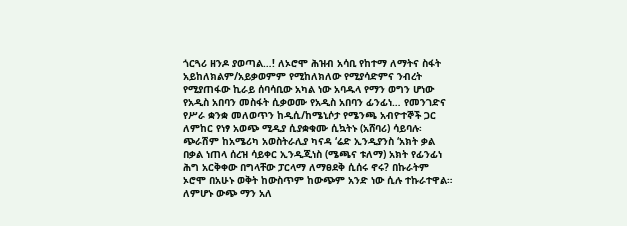ጎርጓሪ ዘንዶ ያወጣል…! ለኦሮሞ ሕዝብ አሳቢ የከተማ ለማትና ስፋት አይከለክልም/አይቃወምም የሚከለክለው የሚያሳድምና ንብረት የሚያጠፋው ኪራይ ሰባሳቢው አካል ነው አባዱላ የማን ወግን ሆነው የአዲስ አበባን መስፋት ሲቃወሙ የአዲስ አበባን ፊንፊነ… የመንገድና የሥራ ቋንቋ መለወጥን ከዲሲ/ከሜኒሶታ የሜንጫ አብዮተኞች ጋር ለምከር የነፃ አወጭ ሚዲያ ሲያቋቁሙ ሲኳትኑ (አሸባሪ) ሳይባሉ፡ጭራሽም ከአሜሪካ አወስትራሊያ ካናዳ ‘ሬድ ኢንዲያንስ ‘አክት ቃል በቃል ነጠላ ሰረዝ ሳይቀር ኢንዲጂነስ (ሜጫና ቱለማ) አክት የፊንፊነ ሕግ አርቅቀው በግላቸው ፓርላማ ለማፀደቅ ሲሰሩ ኖሩ? በኩራትም ኦሮሞ በአሁኑ ወቅት ከውስጥም ከውጭም አንድ ነው ሲሉ ተኩራተዋል። ለምሆኑ ውጭ ማን አለ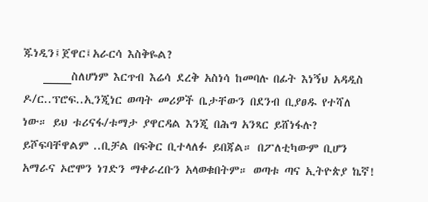ጁነዲን፤ጀዋር፤አራርሳ እስቅዬል?
    ____ስለሆነም እርጥብ እሬሳ ደረቅ አስነሳ ከመባሉ በፊት እነኝህ አዳዲስ ዶ/ር..ፕሮፍ..ኢንጂነር ወጣት መሪዎች ቤታቸውን በደንብ ቢያፀዱ የተሻለ ነው። ይህ ቱሪናፋ/ቱማታ ያዋርዳል እንጂ በሕግ አንጻር ይሸነፋሉ? ይሾፍባቸዋልም ..ቢቻል በፍቅር ቢተላለፉ ይበጃል። በፖለቲካውም ቢሆን አማራና ኦሮሞን ነገድን ማቀራረቡን አላወቁበትም። ወጣቱ ጣና ኢትዮጵያ ኬኛ!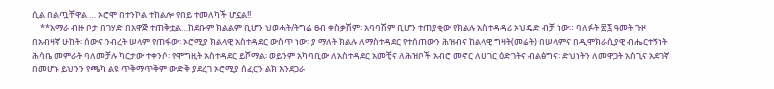ሲል በልጧቸዋል … ኦሮሞ በተንኮል ተከልሎ የበይ ተመለካች ሆኗል!!
    **አማራ ብዙ ቦታ በገሃድ በአዋጅ ተጠቅቷል…ከደቡም ክልልም ቢሆን ህወሓት/ትግሬ ፀብ ቀስቃሽም፡ አባባሽም ቢሆን ተጠያቂው የክልሉ አስተዳዳሪ ኦህዴድ ብቻ ነው። ባለፉት ፳፯ ዓመት ጉዞ በአብዛኛ ሁከት፡ ሰውና ንብረት ሠላም የጠፋው፡ ኦሮሚያ ክልላዊ አስተዳደር ውስጥ ነው፡ ያ ማለት ክልሉ ለማስተዳደር የተሰጠውን ሕዝብና ከልላዊ ግዛት(መሬት) በሠላምና በዲሞክራሲያዊ ብሔርተኝነት ሕሳቤ መምራት ባለመቻሉ ካርታው ተቀንሶ፡ የሞግዚት አስተዳደር ይሾማል፡ ወይንም አካባቢው ለአስተዳደር አመቺና ለሕዝቦች አብሮ መኖር ለሀገር ዕድገትና ብልፅግና፡ ድህነትን ለመዋጋት አስጊና አደገኛ በመሆኑ ይህንን የጫካ ልዩ ጥቅማጥቅም ውድቅ ያደረገ ኦሮሚያ ሰፈርን ልክ እንደጋራ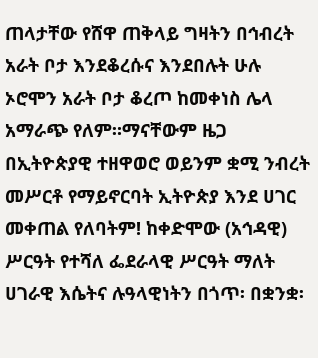ጠላታቸው የሸዋ ጠቅላይ ግዛትን በኅብረት አራት ቦታ እንደቆረሱና እንደበሉት ሁሉ ኦሮሞን አራት ቦታ ቆረጦ ከመቀነስ ሌላ አማራጭ የለም።ማናቸውም ዜጋ በኢትዮጵያዊ ተዘዋወሮ ወይንም ቋሚ ንብረት መሥርቶ የማይኖርባት ኢትዮጵያ እንደ ሀገር መቀጠል የለባትም! ከቀድሞው (አኅዳዊ) ሥርዓት የተሻለ ፌደራላዊ ሥርዓት ማለት ሀገራዊ እሴትና ሉዓላዊነትን በጎጥ፡ በቋንቋ፡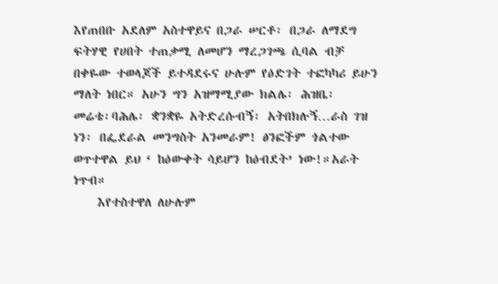እየጠበቡ አደለም አስተዋይና በጋራ ሠርቶ፡ በጋራ ለማደግ ፍትሃዊ የሀበት ተጠቃሚ ለመሆን ማረጋገጫ ሲባል ብቻ በቀዬው ተወላጆች ይተዳደሩና ሁሉም የዕድገት ተፎካካሪ ይሁን ማለት ነበር። አሁን ግን አዝማሚያው ክልሌ፡ ሕዝቤ፡ መሬቴ፡ባሕሌ፡ ቋንቋዬ አትድረሱብኝ፡ አትበክሉኝ…ራስ ገዝ ነን፡ በፌደራል መንግስት አንመራም! ፅንፎችም ጎልተው ወጥተዋል ይህ ‘ ከዕውቀት ሳይሆን ከዕብደት’ ነው!።አራት ነጥብ።
    እየተስተዋለ ለሁሉም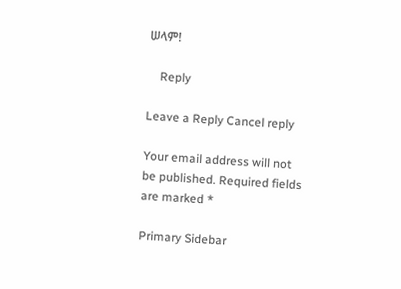ሠላም!

    Reply

Leave a Reply Cancel reply

Your email address will not be published. Required fields are marked *

Primary Sidebar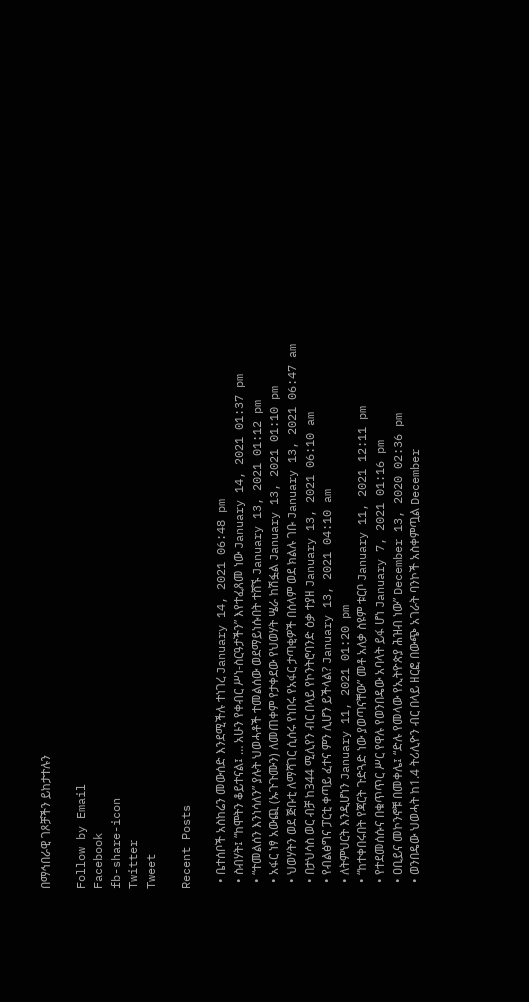በማኅበራዊ ገጾቻችን ይከታተሉን

Follow by Email
Facebook
fb-share-icon
Twitter
Tweet

Recent Posts

  • ቤተሰቦች አስከሬን መውሰድ እንደሚችሉ ተነገረ January 14, 2021 06:48 pm
  • ስብሃት፤ “ከሞትን ቆይተናል፤ … አሁን የቀብር ሥነ-ስርዓታችን” እየተፈጸመ ነው January 14, 2021 01:37 pm
  • “ተመልሰን እንነሳለን” ያሉት ህወሓቶች ተመልሰው ወደማይነሱበት ተሸኙ January 13, 2021 01:12 pm
  • አፋር ነፃ አውጪ (ኡጉጉሙን) ለመጠቀም የታቀደው የህወሃት ሤራ ከሽፏል January 13, 2021 01:10 pm
  • ህወሃትን ወደ ጅቡቲ ለማሻገር ሲሰሩ የነበሩ የአፋር ታጣቂዎች በሰላም ወደ ክልሉ ገቡ January 13, 2021 06:47 am
  • በታህሳስ ወር ብቻ ከ344 ሚሊየን ብር በላይ የኮንትሮባንድ ዕቃ ተያዘ January 13, 2021 06:10 am
  • የብልፅግና ፓርቲ ቀጣይ ፈተና ምን ሊሆን ይችላል? January 13, 2021 04:10 am
  • ለትምህርት እንዲሆነን January 11, 2021 01:20 pm
  • “ከተቀበሩበት የጃርት ጉድጓድ ነው ያወጣናቸው” መቶ አለቃ ስዩም ቱርቦ January 11, 2021 12:11 pm
  • የተደመሰሱና በቁጥጥር ሥር የዋሉ የወንበዴው አባላት ይፋ ሆነ January 7, 2021 01:16 pm
  • ዐቢይና መኮንኖቹ በመቀሌ፤ “ድሉ የመላው የኢትዮጵያ ሕዝብ ነው” December 13, 2020 02:36 pm
  • ወንበዴው ህወሓት ከ1.4 ትሪሊዮን ብር በላይ ዘርፎ በውጭ አገራት ባንኮች አስቀምጧል December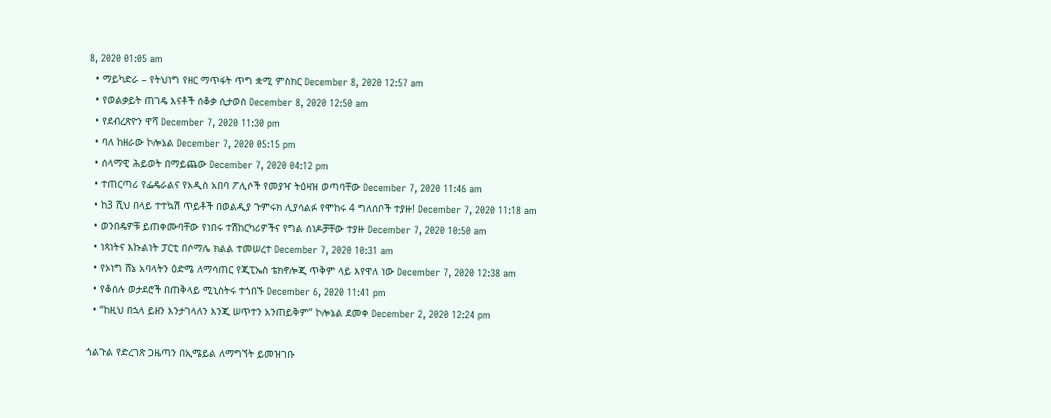8, 2020 01:05 am
  • ማይካድራ – የትህነግ የዘር ማጥፋት ጥግ ቋሚ ምስክር December 8, 2020 12:57 am
  • የወልቃይት ጠገዴ እናቶች ሰቆቃ ሲታወስ December 8, 2020 12:50 am
  • የደብረጽዮን ዋሻ December 7, 2020 11:30 pm
  • ባለ ከዘራው ኮሎኔል December 7, 2020 05:15 pm
  • ሰላማዊ ሕይወት በማይጨው December 7, 2020 04:12 pm
  • ተጠርጣሪ የፌዴራልና የአዲስ አበባ ፖሊሶች የመያዣ ትዕዛዝ ወጣባቸው December 7, 2020 11:46 am
  • ከ3 ሺህ በላይ ተተኳሽ ጥይቶች በወልዲያ ጉምሩክ ሊያሳልፉ የሞከሩ 4 ግለሰቦች ተያዙ! December 7, 2020 11:18 am
  • ወንበዴዎቹ ይጠቀሙባቸው የነበሩ ተሽከርካሪዎችና የግል ሰነዶቻቸው ተያዙ December 7, 2020 10:50 am
  • ነጻነትና እኩልነት ፓርቲ በሶማሌ ክልል ተመሠረተ December 7, 2020 10:31 am
  • የኦነግ ሸኔ አባላትን ዕድሜ ለማሳጠር የጂፒኤስ ቴክኖሎጂ ጥቅም ላይ እየዋለ ነው December 7, 2020 12:38 am
  • የቆሰሉ ወታደሮች በጠቅላይ ሚኒስትሩ ተጎበኙ December 6, 2020 11:41 pm
  • “ከዚህ በኋላ ይዘን እንታገላለን እንጂ ሠጥተን አንጠይቅም” ኮሎኔል ደመቀ December 2, 2020 12:24 pm

ጎልጉል የድረገጽ ጋዜጣን በኢሜይል ለማግኘት ይመዝገቡ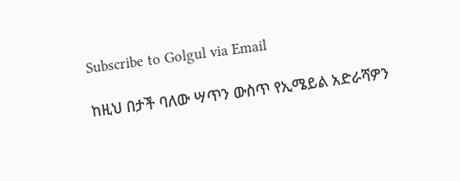Subscribe to Golgul via Email

ከዚህ በታች ባለው ሣጥን ውስጥ የኢሜይል አድራሻዎን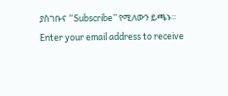ያስገቡና “Subscribe” የሚለውን ይጫኑ፡፡
Enter your email address to receive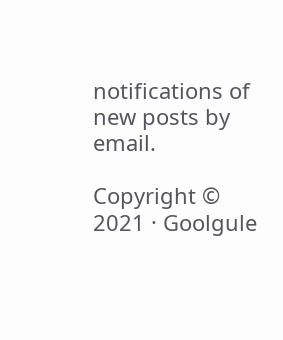notifications of new posts by email.

Copyright © 2021 · Goolgule